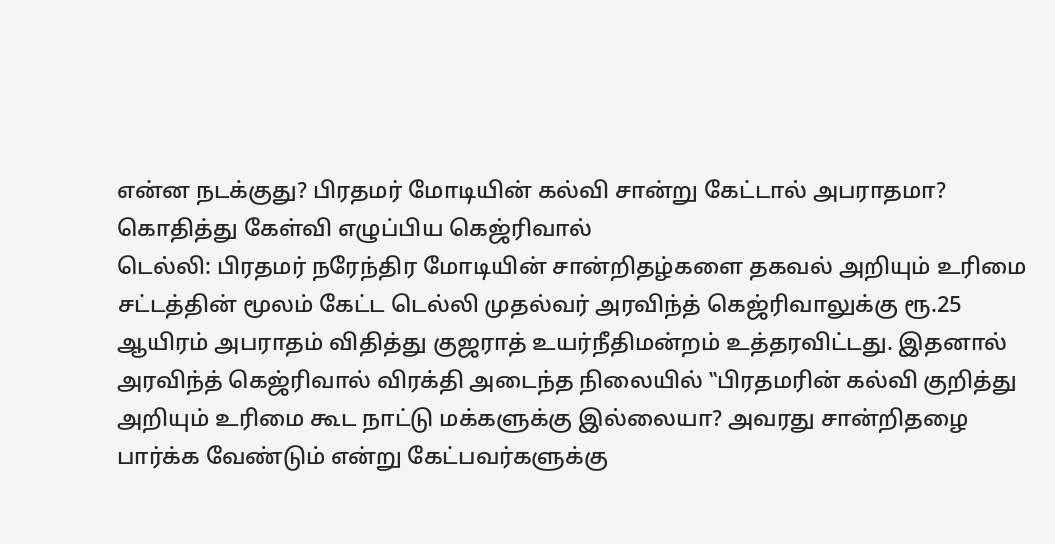என்ன நடக்குது? பிரதமர் மோடியின் கல்வி சான்று கேட்டால் அபராதமா? கொதித்து கேள்வி எழுப்பிய கெஜ்ரிவால்
டெல்லி: பிரதமர் நரேந்திர மோடியின் சான்றிதழ்களை தகவல் அறியும் உரிமை சட்டத்தின் மூலம் கேட்ட டெல்லி முதல்வர் அரவிந்த் கெஜ்ரிவாலுக்கு ரூ.25 ஆயிரம் அபராதம் விதித்து குஜராத் உயர்நீதிமன்றம் உத்தரவிட்டது. இதனால் அரவிந்த் கெஜ்ரிவால் விரக்தி அடைந்த நிலையில் ‛‛பிரதமரின் கல்வி குறித்து அறியும் உரிமை கூட நாட்டு மக்களுக்கு இல்லையா? அவரது சான்றிதழை பார்க்க வேண்டும் என்று கேட்பவர்களுக்கு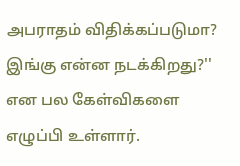அபராதம் விதிக்கப்படுமா? இங்கு என்ன நடக்கிறது?'' என பல கேள்விகளை எழுப்பி உள்ளார்.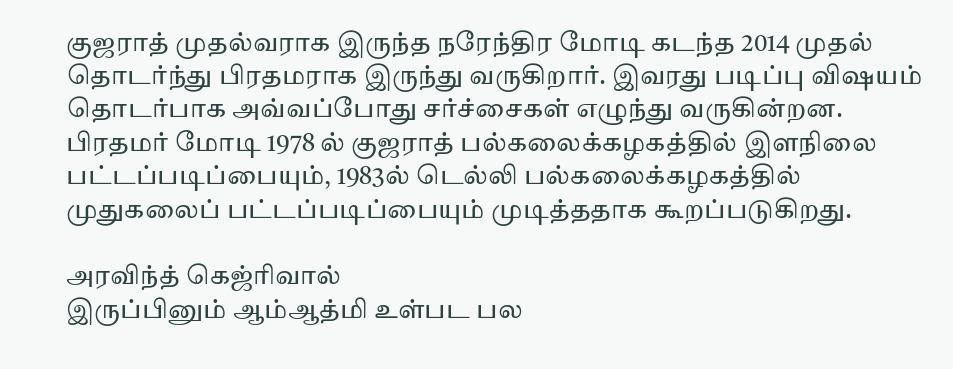குஜராத் முதல்வராக இருந்த நரேந்திர மோடி கடந்த 2014 முதல் தொடர்ந்து பிரதமராக இருந்து வருகிறார். இவரது படிப்பு விஷயம் தொடர்பாக அவ்வப்போது சர்ச்சைகள் எழுந்து வருகின்றன.
பிரதமர் மோடி 1978 ல் குஜராத் பல்கலைக்கழகத்தில் இளநிலை பட்டப்படிப்பையும், 1983ல் டெல்லி பல்கலைக்கழகத்தில் முதுகலைப் பட்டப்படிப்பையும் முடித்ததாக கூறப்படுகிறது.

அரவிந்த் கெஜ்ரிவால்
இருப்பினும் ஆம்ஆத்மி உள்பட பல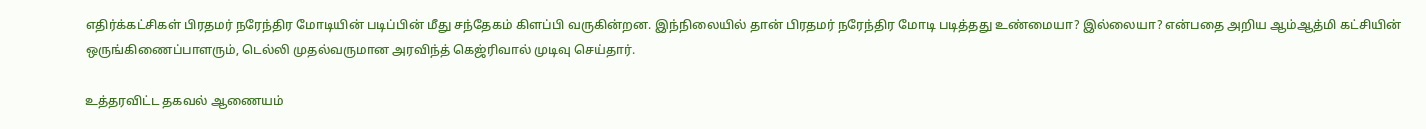எதிர்க்கட்சிகள் பிரதமர் நரேந்திர மோடியின் படிப்பின் மீது சந்தேகம் கிளப்பி வருகின்றன. இந்நிலையில் தான் பிரதமர் நரேந்திர மோடி படித்தது உண்மையா? இல்லையா? என்பதை அறிய ஆம்ஆத்மி கட்சியின் ஒருங்கிணைப்பாளரும், டெல்லி முதல்வருமான அரவிந்த் கெஜ்ரிவால் முடிவு செய்தார்.

உத்தரவிட்ட தகவல் ஆணையம்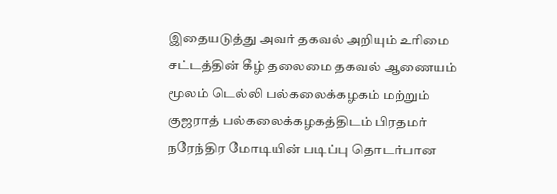இதையடுத்து அவர் தகவல் அறியும் உரிமை சட்டத்தின் கீழ் தலைமை தகவல் ஆணையம் மூலம் டெல்லி பல்கலைக்கழகம் மற்றும் குஜராத் பல்கலைக்கழகத்திடம் பிரதமர் நரேந்திர மோடியின் படிப்பு தொடர்பான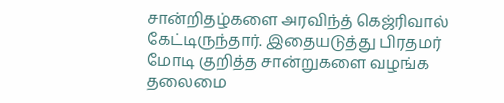சான்றிதழ்களை அரவிந்த் கெஜ்ரிவால் கேட்டிருந்தார். இதையடுத்து பிரதமர் மோடி குறித்த சான்றுகளை வழங்க தலைமை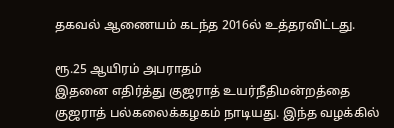தகவல் ஆணையம் கடந்த 2016ல் உத்தரவிட்டது.

ரூ.25 ஆயிரம் அபராதம்
இதனை எதிர்த்து குஜராத் உயர்நீதிமன்றத்தை குஜராத் பல்கலைக்கழகம் நாடியது. இந்த வழக்கில்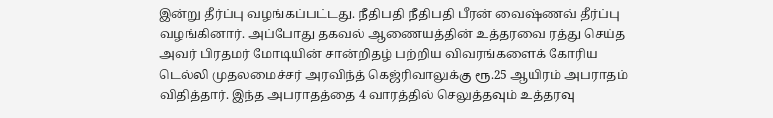இன்று தீர்ப்பு வழங்கப்பட்டது. நீதிபதி நீதிபதி பீரன் வைஷ்ணவ் தீர்ப்பு வழங்கினார். அப்போது தகவல் ஆணையத்தின் உத்தரவை ரத்து செய்த அவர் பிரதமர் மோடியின் சான்றிதழ் பற்றிய விவரங்களைக் கோரிய டெல்லி முதலமைச்சர் அரவிந்த் கெஜ்ரிவாலுக்கு ரூ.25 ஆயிரம் அபராதம் விதித்தார். இந்த அபராதத்தை 4 வாரத்தில் செலுத்தவும் உத்தரவு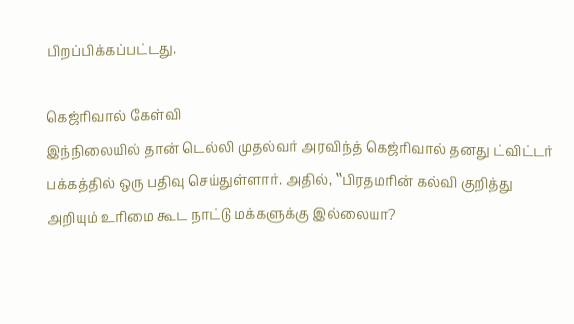பிறப்பிக்கப்பட்டது.

கெஜ்ரிவால் கேள்வி
இந்நிலையில் தான் டெல்லி முதல்வர் அரவிந்த் கெஜ்ரிவால் தனது ட்விட்டர் பக்கத்தில் ஒரு பதிவு செய்துள்ளார். அதில், ‛‛பிரதமரின் கல்வி குறித்து அறியும் உரிமை கூட நாட்டு மக்களுக்கு இல்லையா?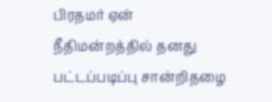பிரதமர் ஏன் நீதிமன்றத்தில் தனது பட்டப்படிப்பு சான்றிதழை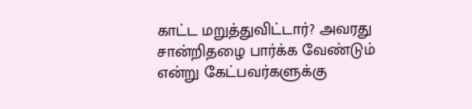காட்ட மறுத்துவிட்டார்? அவரது சான்றிதழை பார்க்க வேண்டும் என்று கேட்பவர்களுக்கு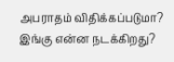அபராதம் விதிக்கப்படுமா? இங்கு என்ன நடக்கிறது?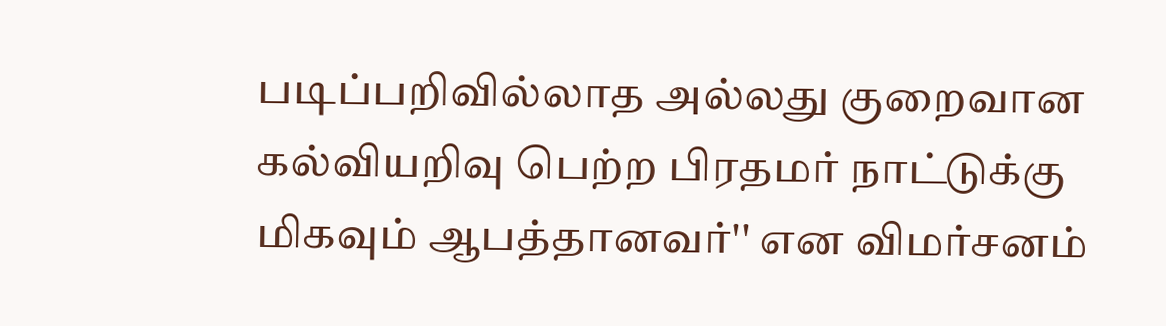படிப்பறிவில்லாத அல்லது குறைவான கல்வியறிவு பெற்ற பிரதமர் நாட்டுக்கு மிகவும் ஆபத்தானவர்'' என விமர்சனம்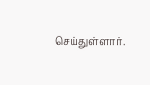செய்துள்ளார்.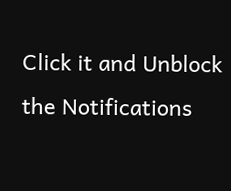Click it and Unblock the Notifications